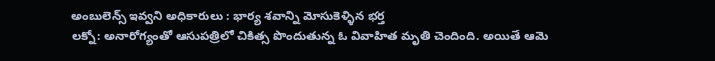అంబులెన్స్ ఇవ్వని అధికారులు : భార్య శవాన్ని మోసుకెళ్ళిన భర్త
లక్నో: అనారోగ్యంతో ఆసుపత్రిలో చికిత్స పొందుతున్న ఓ వివాహిత మృతి చెందింది. అయితే ఆమె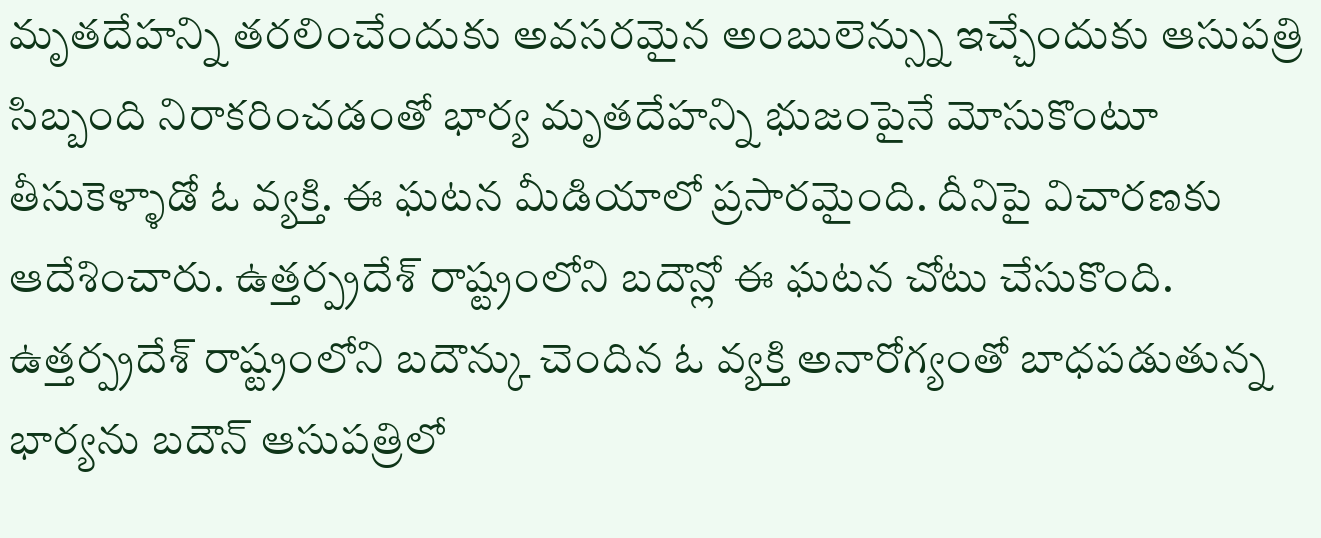మృతదేహన్ని తరలించేందుకు అవసరమైన అంబులెన్స్ను ఇచ్చేందుకు ఆసుపత్రి సిబ్బంది నిరాకరించడంతో భార్య మృతదేహన్ని భుజంపైనే మోసుకొంటూ తీసుకెళ్ళాడో ఓ వ్యక్తి. ఈ ఘటన మీడియాలో ప్రసారమైంది. దీనిపై విచారణకు ఆదేశించారు. ఉత్తర్ప్రదేశ్ రాష్ట్రంలోని బదౌన్లో ఈ ఘటన చోటు చేసుకొంది.
ఉత్తర్ప్రదేశ్ రాష్ట్రంలోని బదౌన్కు చెందిన ఓ వ్యక్తి అనారోగ్యంతో బాధపడుతున్న భార్యను బదౌన్ ఆసుపత్రిలో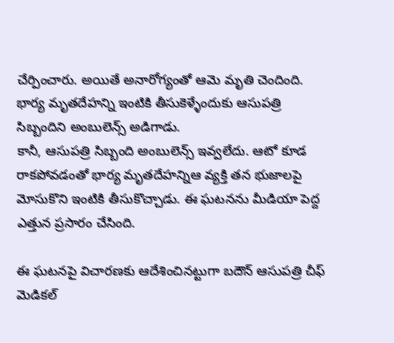చేర్పించారు. అయితే అనారోగ్యంతో ఆమె మృతి చెందింది. భార్య మృతదేహన్ని ఇంటికి తీసుకెళ్ళేందుకు ఆసుపత్రి సిబ్బందిని అంబులెన్స్ అడిగాడు.
కానీ, ఆసుపత్రి సిబ్బంది అంబులెన్స్ ఇవ్వలేదు. ఆటో కూడ రాకపోవడంతో భార్య మృతదేహన్నిఆ వ్యక్తి తన భుజాలపై మోసుకొని ఇంటికి తీసుకొచ్చాడు. ఈ ఘటనను మీడియా పెద్ద ఎత్తున ప్రసారం చేసింది.

ఈ ఘటనపై విచారణకు ఆదేశించినట్టుగా బదౌన్ ఆసుపత్రి చీఫ్ మెడికల్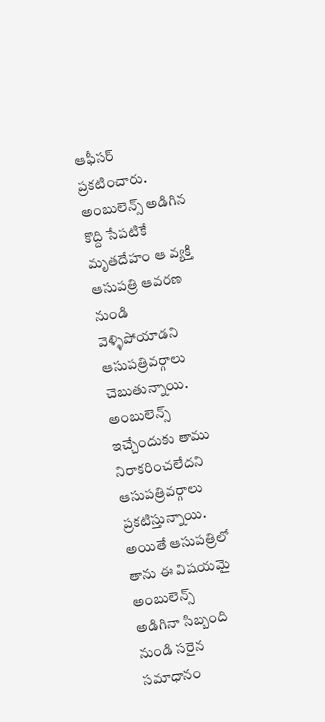ఆఫీసర్ ప్రకటించారు. అంబులెన్స్ అడిగిన కొద్ది సేపటికే మృతదేహం ఆ వ్యక్తి ఆసుపత్రి ఆవరణ నుండి వెళ్ళిపోయాడని ఆసుపత్రివర్గాలు చెబుతున్నాయి. అంబులెన్స్ ఇచ్చేందుకు తాము నిరాకరించలేదని ఆసుపత్రివర్గాలు ప్రకటిస్తున్నాయి.
అయితే ఆసుపత్రిలో తాను ఈ విషయమై అంబులెన్స్ అడిగినా సిబ్బంది నుండి సరైన సమాధానం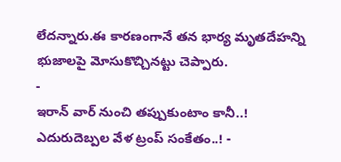లేదన్నారు.ఈ కారణంగానే తన భార్య మృతదేహన్ని భుజాలపై మోసుకొచ్చినట్టు చెప్పారు.
-
ఇరాన్ వార్ నుంచి తప్పుకుంటాం కానీ..! ఎదురుదెబ్పల వేళ ట్రంప్ సంకేతం..! -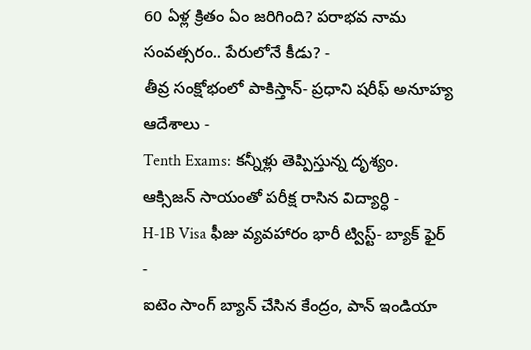60 ఏళ్ల క్రితం ఏం జరిగింది? పరాభవ నామ సంవత్సరం.. పేరులోనే కీడు? -
తీవ్ర సంక్షోభంలో పాకిస్తాన్- ప్రధాని షరీఫ్ అనూహ్య ఆదేశాలు -
Tenth Exams: కన్నీళ్లు తెప్పిస్తున్న దృశ్యం. ఆక్సిజన్ సాయంతో పరీక్ష రాసిన విద్యార్ధి -
H-1B Visa ఫీజు వ్యవహారం భారీ ట్విస్ట్- బ్యాక్ ఫైర్ -
ఐటెం సాంగ్ బ్యాన్ చేసిన కేంద్రం, పాన్ ఇండియా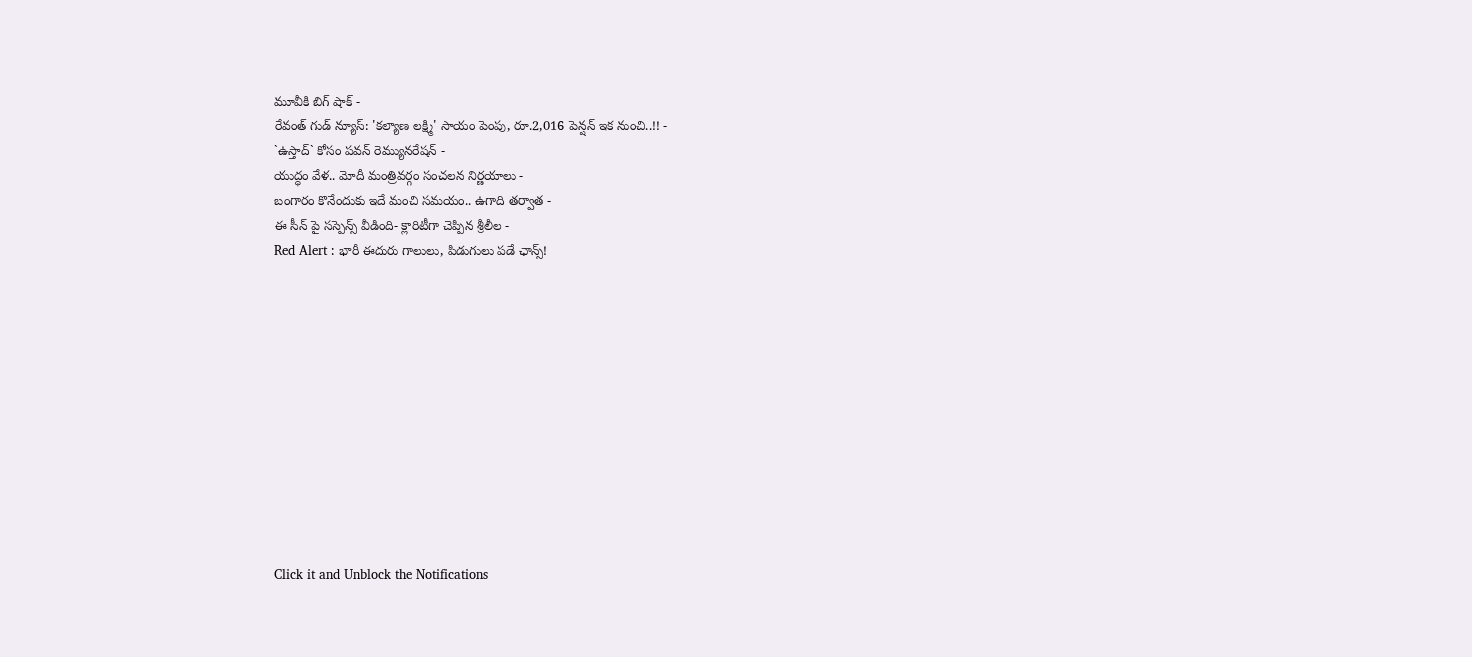మూవీకి బిగ్ షాక్ -
రేవంత్ గుడ్ న్యూస్: 'కల్యాణ లక్ష్మి' సాయం పెంపు, రూ.2,016 పెన్షన్ ఇక నుంచి..!! -
`ఉస్తాద్` కోసం పవన్ రెమ్యునరేషన్ -
యుద్ధం వేళ.. మోదీ మంత్రివర్గం సంచలన నిర్ణయాలు -
బంగారం కొనేందుకు ఇదే మంచి సమయం.. ఉగాది తర్వాత -
ఈ సీన్ పై సస్పెన్స్ వీడింది- క్లారిటీగా చెప్పిన శ్రీలీల -
Red Alert : భారీ ఈదురు గాలులు, పిడుగులు పడే ఛాన్స్!












Click it and Unblock the Notifications